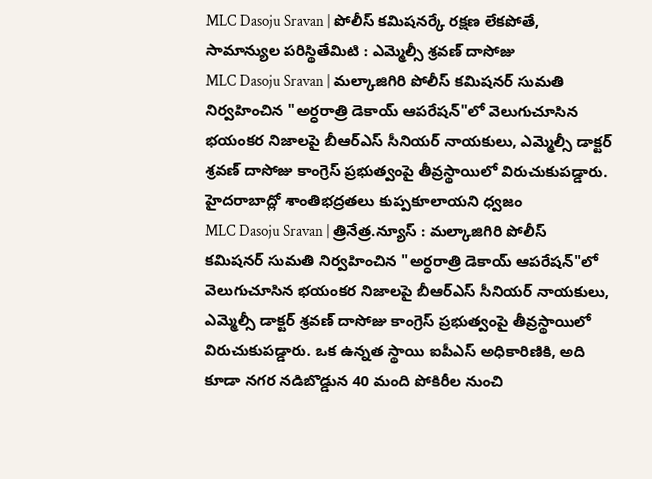MLC Dasoju Sravan | పోలీస్ కమిషనర్కే రక్షణ లేకపోతే, సామాన్యుల పరిస్థితేమిటి : ఎమ్మెల్సీ శ్రవణ్ దాసోజు
MLC Dasoju Sravan | మల్కాజిగిరి పోలీస్ కమిషనర్ సుమతి నిర్వహించిన "అర్ధరాత్రి డెకాయ్ ఆపరేషన్"లో వెలుగుచూసిన భయంకర నిజాలపై బీఆర్ఎస్ సీనియర్ నాయకులు, ఎమ్మెల్సీ డాక్టర్ శ్రవణ్ దాసోజు కాంగ్రెస్ ప్రభుత్వంపై తీవ్రస్థాయిలో విరుచుకుపడ్డారు.
హైదరాబాద్లో శాంతిభద్రతలు కుప్పకూలాయని ధ్వజం
MLC Dasoju Sravan | త్రినేత్ర.న్యూస్ : మల్కాజిగిరి పోలీస్ కమిషనర్ సుమతి నిర్వహించిన "అర్ధరాత్రి డెకాయ్ ఆపరేషన్"లో వెలుగుచూసిన భయంకర నిజాలపై బీఆర్ఎస్ సీనియర్ నాయకులు, ఎమ్మెల్సీ డాక్టర్ శ్రవణ్ దాసోజు కాంగ్రెస్ ప్రభుత్వంపై తీవ్రస్థాయిలో విరుచుకుపడ్డారు. ఒక ఉన్నత స్థాయి ఐపీఎస్ అధికారిణికి, అది కూడా నగర నడిబొడ్డున 40 మంది పోకిరీల నుంచి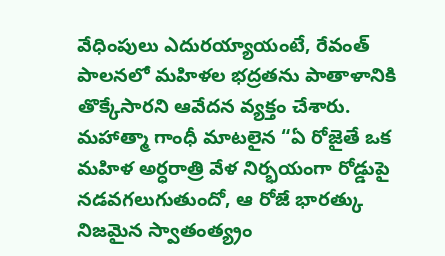వేధింపులు ఎదురయ్యాయంటే, రేవంత్ పాలనలో మహిళల భద్రతను పాతాళానికి తొక్కేసారని ఆవేదన వ్యక్తం చేశారు. మహాత్మా గాంధీ మాటలైన “ఏ రోజైతే ఒక మహిళ అర్ధరాత్రి వేళ నిర్భయంగా రోడ్డుపై నడవగలుగుతుందో, ఆ రోజే భారత్కు నిజమైన స్వాతంత్య్రం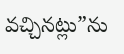వచ్చినట్లు”ను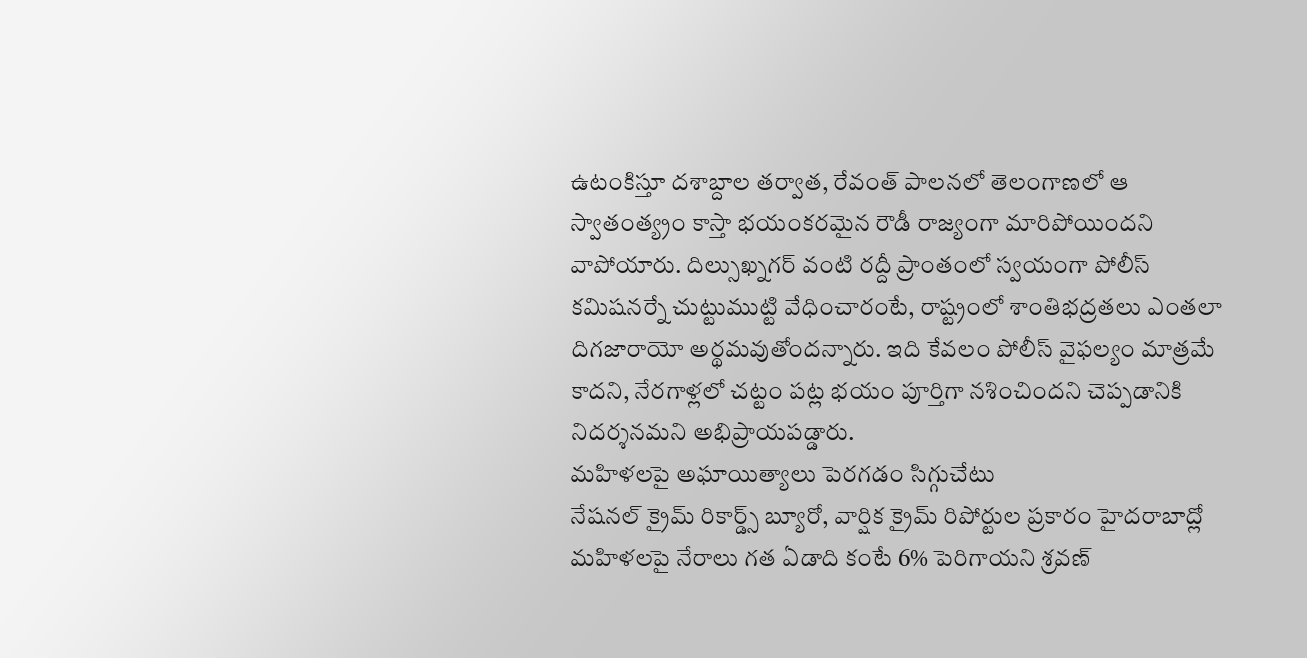ఉటంకిస్తూ దశాబ్దాల తర్వాత, రేవంత్ పాలనలో తెలంగాణలో ఆ స్వాతంత్య్రం కాస్తా భయంకరమైన రౌడీ రాజ్యంగా మారిపోయిందని వాపోయారు. దిల్సుఖ్నగర్ వంటి రద్దీ ప్రాంతంలో స్వయంగా పోలీస్ కమిషనర్నే చుట్టుముట్టి వేధించారంటే, రాష్ట్రంలో శాంతిభద్రతలు ఎంతలా దిగజారాయో అర్థమవుతోందన్నారు. ఇది కేవలం పోలీస్ వైఫల్యం మాత్రమే కాదని, నేరగాళ్లలో చట్టం పట్ల భయం పూర్తిగా నశించిందని చెప్పడానికి నిదర్శనమని అభిప్రాయపడ్డారు.
మహిళలపై అఘాయిత్యాలు పెరగడం సిగ్గుచేటు
నేషనల్ క్రైమ్ రికార్డ్స్ బ్యూరో, వార్షిక క్రైమ్ రిపోర్టుల ప్రకారం హైదరాబాద్లో మహిళలపై నేరాలు గత ఏడాది కంటే 6% పెరిగాయని శ్రవణ్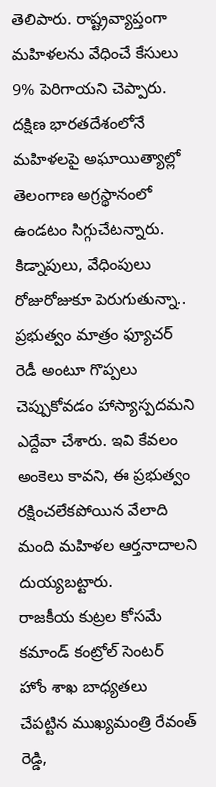తెలిపారు. రాష్ట్రవ్యాప్తంగా మహిళలను వేధించే కేసులు 9% పెరిగాయని చెప్పారు. దక్షిణ భారతదేశంలోనే మహిళలపై అఘాయిత్యాల్లో తెలంగాణ అగ్రస్థానంలో ఉండటం సిగ్గుచేటన్నారు. కిడ్నాపులు, వేధింపులు రోజురోజుకూ పెరుగుతున్నా.. ప్రభుత్వం మాత్రం ఫ్యూచర్ రెడీ అంటూ గొప్పలు చెప్పుకోవడం హాస్యాస్పదమని ఎద్దేవా చేశారు. ఇవి కేవలం అంకెలు కావని, ఈ ప్రభుత్వం రక్షించలేకపోయిన వేలాది మంది మహిళల ఆర్తనాదాలని దుయ్యబట్టారు.
రాజకీయ కుట్రల కోసమే కమాండ్ కంట్రోల్ సెంటర్
హోం శాఖ బాధ్యతలు చేపట్టిన ముఖ్యమంత్రి రేవంత్ రెడ్డి,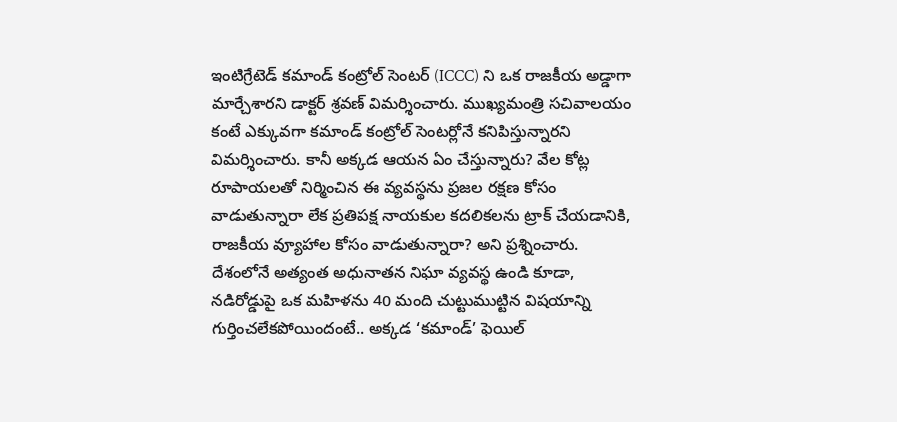ఇంటిగ్రేటెడ్ కమాండ్ కంట్రోల్ సెంటర్ (ICCC) ని ఒక రాజకీయ అడ్డాగా మార్చేశారని డాక్టర్ శ్రవణ్ విమర్శించారు. ముఖ్యమంత్రి సచివాలయం కంటే ఎక్కువగా కమాండ్ కంట్రోల్ సెంటర్లోనే కనిపిస్తున్నారని విమర్శించారు. కానీ అక్కడ ఆయన ఏం చేస్తున్నారు? వేల కోట్ల రూపాయలతో నిర్మించిన ఈ వ్యవస్థను ప్రజల రక్షణ కోసం వాడుతున్నారా లేక ప్రతిపక్ష నాయకుల కదలికలను ట్రాక్ చేయడానికి, రాజకీయ వ్యూహాల కోసం వాడుతున్నారా? అని ప్రశ్నించారు. దేశంలోనే అత్యంత అధునాతన నిఘా వ్యవస్థ ఉండి కూడా, నడిరోడ్డుపై ఒక మహిళను 40 మంది చుట్టుముట్టిన విషయాన్ని గుర్తించలేకపోయిందంటే.. అక్కడ ‘కమాండ్’ ఫెయిల్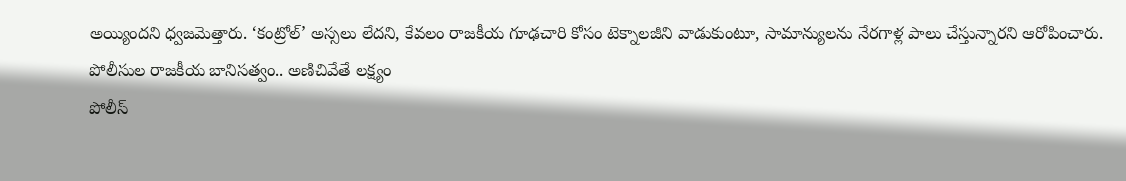అయ్యిందని ధ్వజమెత్తారు. ‘కంట్రోల్’ అస్సలు లేదని, కేవలం రాజకీయ గూఢచారి కోసం టెక్నాలజీని వాడుకుంటూ, సామాన్యులను నేరగాళ్ల పాలు చేస్తున్నారని ఆరోపించారు.
పోలీసుల రాజకీయ బానిసత్వం.. అణిచివేతే లక్ష్యం
పోలీస్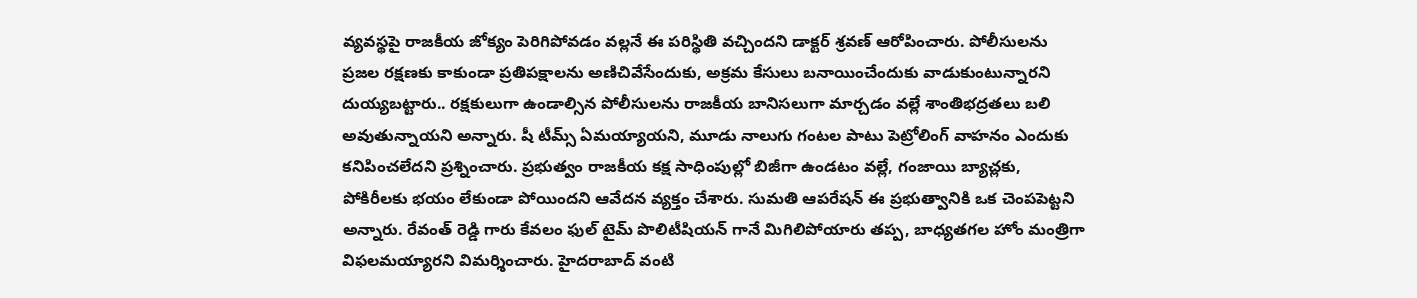వ్యవస్థపై రాజకీయ జోక్యం పెరిగిపోవడం వల్లనే ఈ పరిస్థితి వచ్చిందని డాక్టర్ శ్రవణ్ ఆరోపించారు. పోలీసులను ప్రజల రక్షణకు కాకుండా ప్రతిపక్షాలను అణిచివేసేందుకు, అక్రమ కేసులు బనాయించేందుకు వాడుకుంటున్నారని దుయ్యబట్టారు.. రక్షకులుగా ఉండాల్సిన పోలీసులను రాజకీయ బానిసలుగా మార్చడం వల్లే శాంతిభద్రతలు బలి అవుతున్నాయని అన్నారు. షీ టీమ్స్ ఏమయ్యాయని, మూడు నాలుగు గంటల పాటు పెట్రోలింగ్ వాహనం ఎందుకు కనిపించలేదని ప్రశ్నించారు. ప్రభుత్వం రాజకీయ కక్ష సాధింపుల్లో బిజీగా ఉండటం వల్లే, గంజాయి బ్యాచ్లకు, పోకిరీలకు భయం లేకుండా పోయిందని ఆవేదన వ్యక్తం చేశారు. సుమతి ఆపరేషన్ ఈ ప్రభుత్వానికి ఒక చెంపపెట్టని అన్నారు. రేవంత్ రెడ్డి గారు కేవలం ఫుల్ టైమ్ పొలిటీషియన్ గానే మిగిలిపోయారు తప్ప, బాధ్యతగల హోం మంత్రిగా విఫలమయ్యారని విమర్శించారు. హైదరాబాద్ వంటి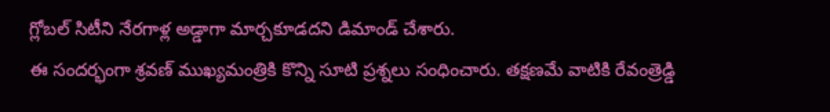గ్లోబల్ సిటీని నేరగాళ్ల అడ్డాగా మార్చకూడదని డిమాండ్ చేశారు.
ఈ సందర్భంగా శ్రవణ్ ముఖ్యమంత్రికి కొన్ని సూటి ప్రశ్నలు సంధించారు. తక్షణమే వాటికి రేవంత్రెడ్డి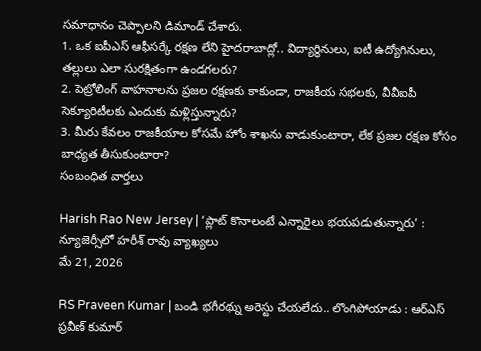సమాధానం చెప్పాలని డిమాండ్ చేశారు.
1. ఒక ఐపీఎస్ ఆఫీసర్కే రక్షణ లేని హైదరాబాద్లో.. విద్యార్థినులు, ఐటీ ఉద్యోగినులు, తల్లులు ఎలా సురక్షితంగా ఉండగలరు?
2. పెట్రోలింగ్ వాహనాలను ప్రజల రక్షణకు కాకుండా, రాజకీయ సభలకు, వీవీఐపీ సెక్యూరిటీలకు ఎందుకు మళ్లిస్తున్నారు?
3. మీరు కేవలం రాజకీయాల కోసమే హోం శాఖను వాడుకుంటారా, లేక ప్రజల రక్షణ కోసం బాధ్యత తీసుకుంటారా?
సంబంధిత వార్తలు

Harish Rao New Jersey | ‘ప్లాట్ కొనాలంటే ఎన్నారైలు భయపడుతున్నారు’ : న్యూజెర్సీలో హరీశ్ రావు వ్యాఖ్యలు
మే 21, 2026

RS Praveen Kumar | బండి భగీరథ్ను అరెస్టు చేయలేదు.. లొంగిపోయాడు : ఆర్ఎస్ ప్రవీణ్ కుమార్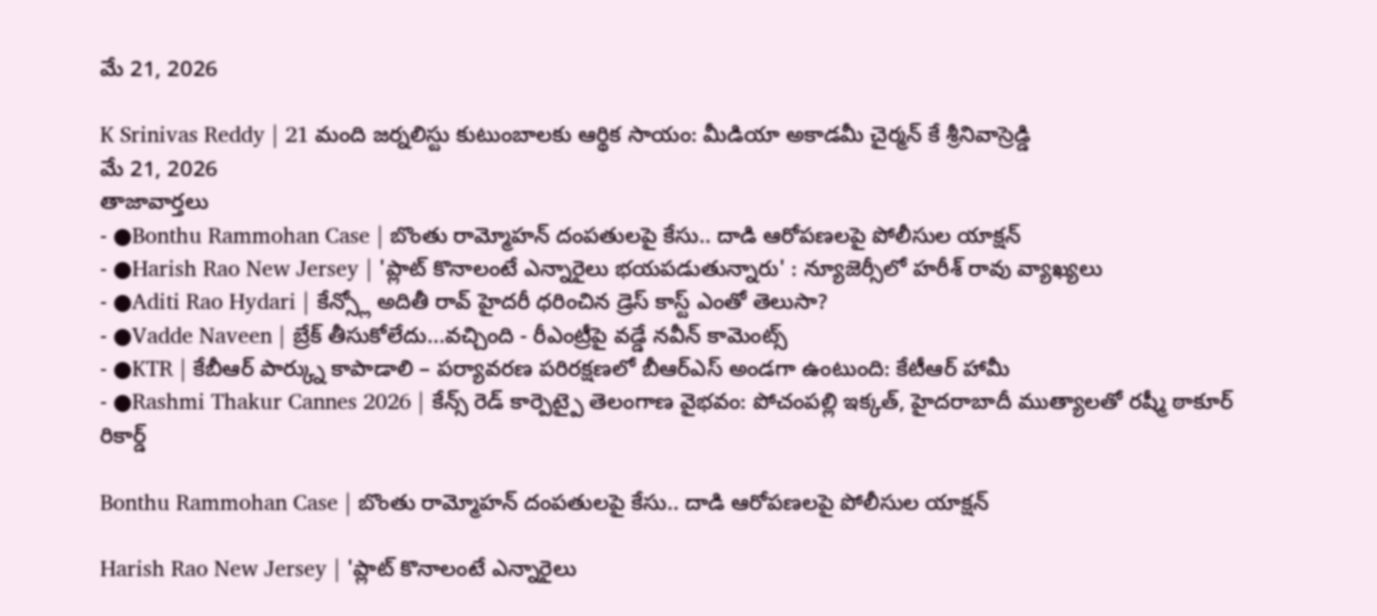మే 21, 2026

K Srinivas Reddy | 21 మంది జర్నలిస్టు కుటుంబాలకు ఆర్థిక సాయం: మీడియా అకాడమీ చైర్మన్ కే శ్రీనివాస్రెడ్డి
మే 21, 2026
తాజావార్తలు
- ●Bonthu Rammohan Case | బొంతు రామ్మోహన్ దంపతులపై కేసు.. దాడి ఆరోపణలపై పోలీసుల యాక్షన్
- ●Harish Rao New Jersey | 'ప్లాట్ కొనాలంటే ఎన్నారైలు భయపడుతున్నారు' : న్యూజెర్సీలో హరీశ్ రావు వ్యాఖ్యలు
- ●Aditi Rao Hydari | కేన్స్లో అదితీ రావ్ హైదరీ ధరించిన డ్రెస్ కాస్ట్ ఎంతో తెలుసా?
- ●Vadde Naveen | బ్రేక్ తీసుకోలేదు...వచ్చింది - రీఎంట్రీపై వడ్డే నవీన్ కామెంట్స్
- ●KTR | కేబీఆర్ పార్క్ను కాపాడాలి – పర్యావరణ పరిరక్షణలో బీఆర్ఎస్ అండగా ఉంటుంది: కేటీఆర్ హామీ
- ●Rashmi Thakur Cannes 2026 | కేన్స్ రెడ్ కార్పెట్పై తెలంగాణ వైభవం: పోచంపల్లి ఇక్కత్, హైదరాబాదీ ముత్యాలతో రష్మీ ఠాకూర్ రికార్డ్

Bonthu Rammohan Case | బొంతు రామ్మోహన్ దంపతులపై కేసు.. దాడి ఆరోపణలపై పోలీసుల యాక్షన్

Harish Rao New Jersey | 'ప్లాట్ కొనాలంటే ఎన్నారైలు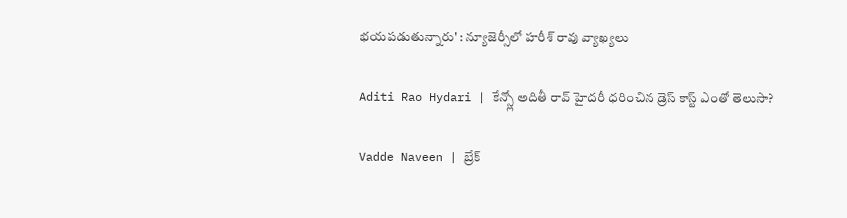భయపడుతున్నారు' : న్యూజెర్సీలో హరీశ్ రావు వ్యాఖ్యలు

Aditi Rao Hydari | కేన్స్లో అదితీ రావ్ హైదరీ ధరించిన డ్రెస్ కాస్ట్ ఎంతో తెలుసా?

Vadde Naveen | బ్రేక్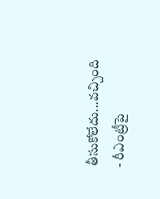తీసుకోలేదు...వచ్చింది - రీఎంట్రీపై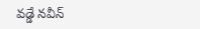వడ్డే నవీన్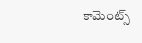కామెంట్స్